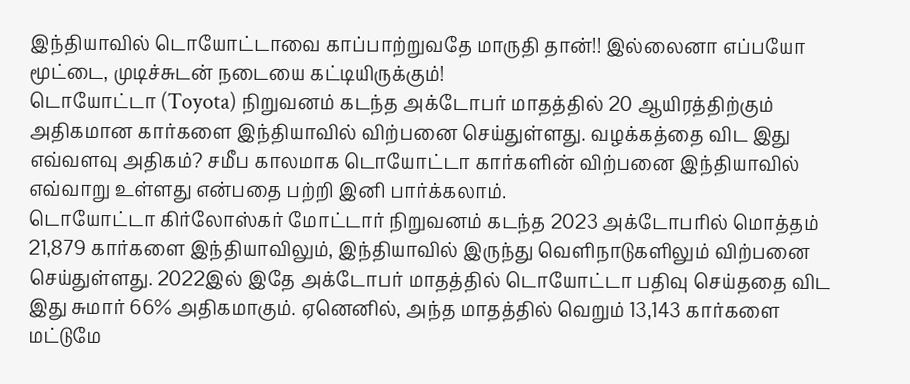இந்தியாவில் டொயோட்டாவை காப்பாற்றுவதே மாருதி தான்!! இல்லைனா எப்பயோ மூட்டை, முடிச்சுடன் நடையை கட்டியிருக்கும்!
டொயோட்டா (Toyota) நிறுவனம் கடந்த அக்டோபர் மாதத்தில் 20 ஆயிரத்திற்கும் அதிகமான கார்களை இந்தியாவில் விற்பனை செய்துள்ளது. வழக்கத்தை விட இது எவ்வளவு அதிகம்? சமீப காலமாக டொயோட்டா கார்களின் விற்பனை இந்தியாவில் எவ்வாறு உள்ளது என்பதை பற்றி இனி பார்க்கலாம்.
டொயோட்டா கிர்லோஸ்கர் மோட்டார் நிறுவனம் கடந்த 2023 அக்டோபரில் மொத்தம் 21,879 கார்களை இந்தியாவிலும், இந்தியாவில் இருந்து வெளிநாடுகளிலும் விற்பனை செய்துள்ளது. 2022இல் இதே அக்டோபர் மாதத்தில் டொயோட்டா பதிவு செய்ததை விட இது சுமார் 66% அதிகமாகும். ஏனெனில், அந்த மாதத்தில் வெறும் 13,143 கார்களை மட்டுமே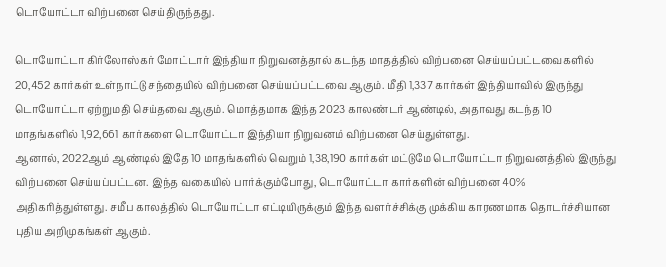டொயோட்டா விற்பனை செய்திருந்தது.

டொயோட்டா கிர்லோஸ்கர் மோட்டார் இந்தியா நிறுவனத்தால் கடந்த மாதத்தில் விற்பனை செய்யப்பட்டவைகளில் 20,452 கார்கள் உள்நாட்டு சந்தையில் விற்பனை செய்யப்பட்டவை ஆகும். மீதி 1,337 கார்கள் இந்தியாவில் இருந்து டொயோட்டா ஏற்றுமதி செய்தவை ஆகும். மொத்தமாக இந்த 2023 காலண்டர் ஆண்டில், அதாவது கடந்த 10 மாதங்களில் 1,92,661 கார்களை டொயோட்டா இந்தியா நிறுவனம் விற்பனை செய்துள்ளது.
ஆனால், 2022ஆம் ஆண்டில் இதே 10 மாதங்களில் வெறும் 1,38,190 கார்கள் மட்டுமே டொயோட்டா நிறுவனத்தில் இருந்து விற்பனை செய்யப்பட்டன. இந்த வகையில் பார்க்கும்போது, டொயோட்டா கார்களின் விற்பனை 40% அதிகரித்துள்ளது. சமீப காலத்தில் டொயோட்டா எட்டியிருக்கும் இந்த வளர்ச்சிக்கு முக்கிய காரணமாக தொடர்ச்சியான புதிய அறிமுகங்கள் ஆகும்.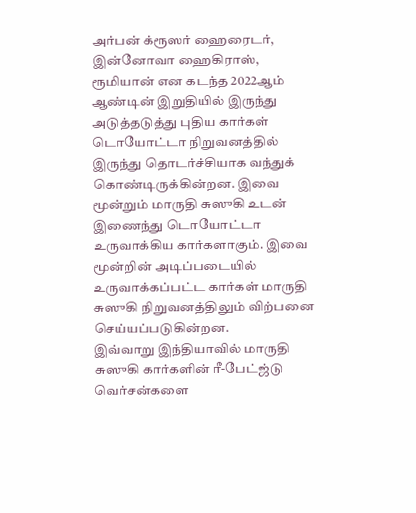அர்பன் க்ரூஸர் ஹைரைடர், இன்னோவா ஹைகிராஸ், ரூமியான் என கடந்த 2022ஆம் ஆண்டின் இறுதியில் இருந்து அடுத்தடுத்து புதிய கார்கள் டொயோட்டா நிறுவனத்தில் இருந்து தொடர்ச்சியாக வந்துக் கொண்டிருக்கின்றன. இவை மூன்றும் மாருதி சுஸுகி உடன் இணைந்து டொயோட்டா உருவாக்கிய கார்களாகும். இவை மூன்றின் அடிப்படையில் உருவாக்கப்பட்ட கார்கள் மாருதி சுஸுகி நிறுவனத்திலும் விற்பனை செய்யப்படுகின்றன.
இவ்வாறு இந்தியாவில் மாருதி சுஸுகி கார்களின் ரீ-பேட்ஜ்டு வெர்சன்களை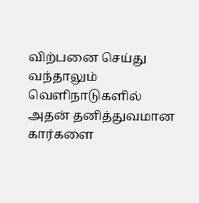விற்பனை செய்து வந்தாலும் வெளிநாடுகளில் அதன் தனித்துவமான கார்களை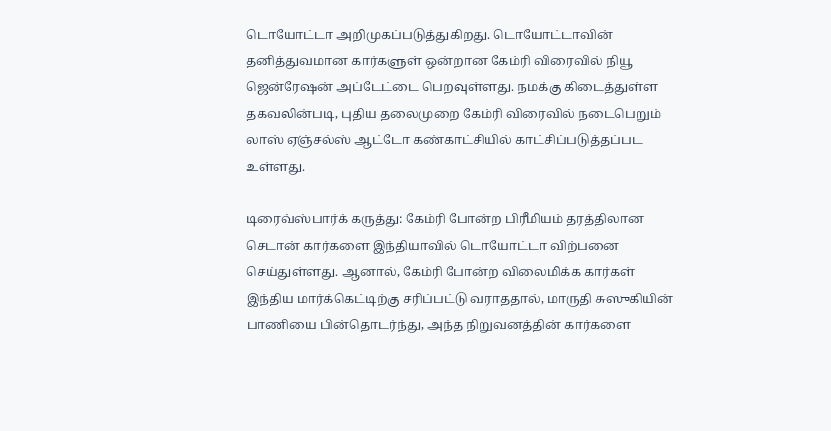டொயோட்டா அறிமுகப்படுத்துகிறது. டொயோட்டாவின் தனித்துவமான கார்களுள் ஒன்றான கேம்ரி விரைவில் நியூ ஜென்ரேஷன் அப்டேட்டை பெறவுள்ளது. நமக்கு கிடைத்துள்ள தகவலின்படி, புதிய தலைமுறை கேம்ரி விரைவில் நடைபெறும் லாஸ் ஏஞ்சல்ஸ் ஆட்டோ கண்காட்சியில் காட்சிப்படுத்தப்பட உள்ளது.

டிரைவ்ஸ்பார்க் கருத்து: கேம்ரி போன்ற பிரீமியம் தரத்திலான செடான் கார்களை இந்தியாவில் டொயோட்டா விற்பனை செய்துள்ளது. ஆனால், கேம்ரி போன்ற விலைமிக்க கார்கள் இந்திய மார்க்கெட்டிற்கு சரிப்பட்டு வராததால், மாருதி சுஸுகியின் பாணியை பின்தொடர்ந்து, அந்த நிறுவனத்தின் கார்களை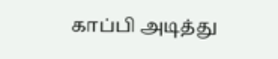காப்பி அடித்து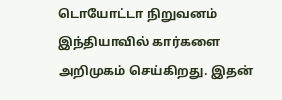டொயோட்டா நிறுவனம் இந்தியாவில் கார்களை அறிமுகம் செய்கிறது. இதன்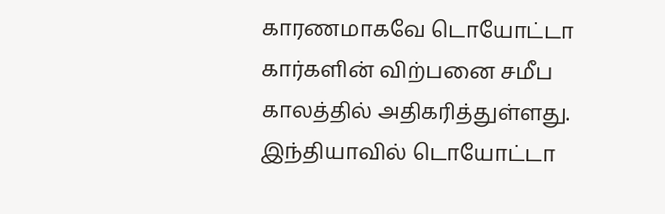காரணமாகவே டொயோட்டா கார்களின் விற்பனை சமீப காலத்தில் அதிகரித்துள்ளது.
இந்தியாவில் டொயோட்டா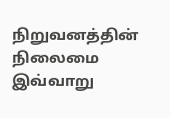நிறுவனத்தின் நிலைமை இவ்வாறு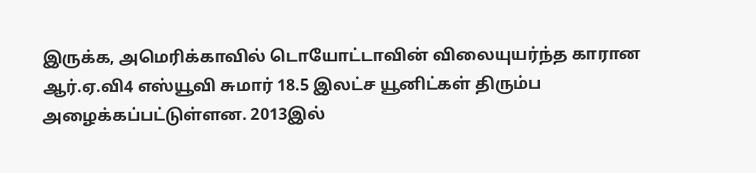இருக்க, அமெரிக்காவில் டொயோட்டாவின் விலையுயர்ந்த காரான ஆர்.ஏ.வி4 எஸ்யூவி சுமார் 18.5 இலட்ச யூனிட்கள் திரும்ப அழைக்கப்பட்டுள்ளன. 2013இல்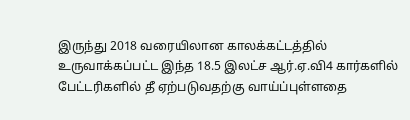இருந்து 2018 வரையிலான காலக்கட்டத்தில் உருவாக்கப்பட்ட இந்த 18.5 இலட்ச ஆர்.ஏ.வி4 கார்களில் பேட்டரிகளில் தீ ஏற்படுவதற்கு வாய்ப்புள்ளதை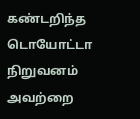கண்டறிந்த டொயோட்டா நிறுவனம் அவற்றை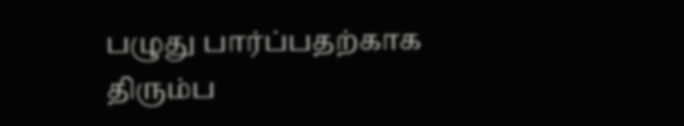பழுது பார்ப்பதற்காக திரும்ப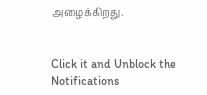அழைக்கிறது.


Click it and Unblock the Notifications